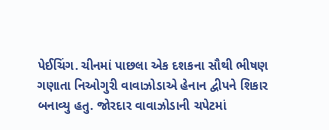પેઈચિંગ. ચીનમાં પાછલા એક દશકના સૌથી ભીષણ ગણાતા નિઓગુરી વાવાઝોડાએ હેનાન દ્વીપને શિકાર બનાવ્યુ હતુ. જોરદાર વાવાઝોડાની ચપેટમાં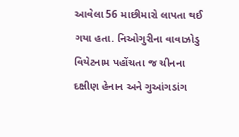આવેલા 56 માછીમારો લાપતા થઈ ગયા હતા. નિઓગુરીના વાવાઝોડુ વિયેટનામ પહોંચતા જ ચીનના દક્ષીણ હેનાન અને ગુઆંગડાંગ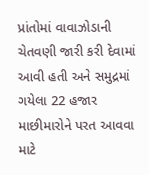પ્રાંતોમાં વાવાઝોડાની ચેતવણી જારી કરી દેવામાં આવી હતી અને સમુદ્રમાં ગયેલા 22 હજાર માછીમારોને પરત આવવા માટે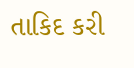તાકિદ કરી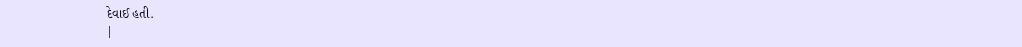દેવાઈ હતી.
|